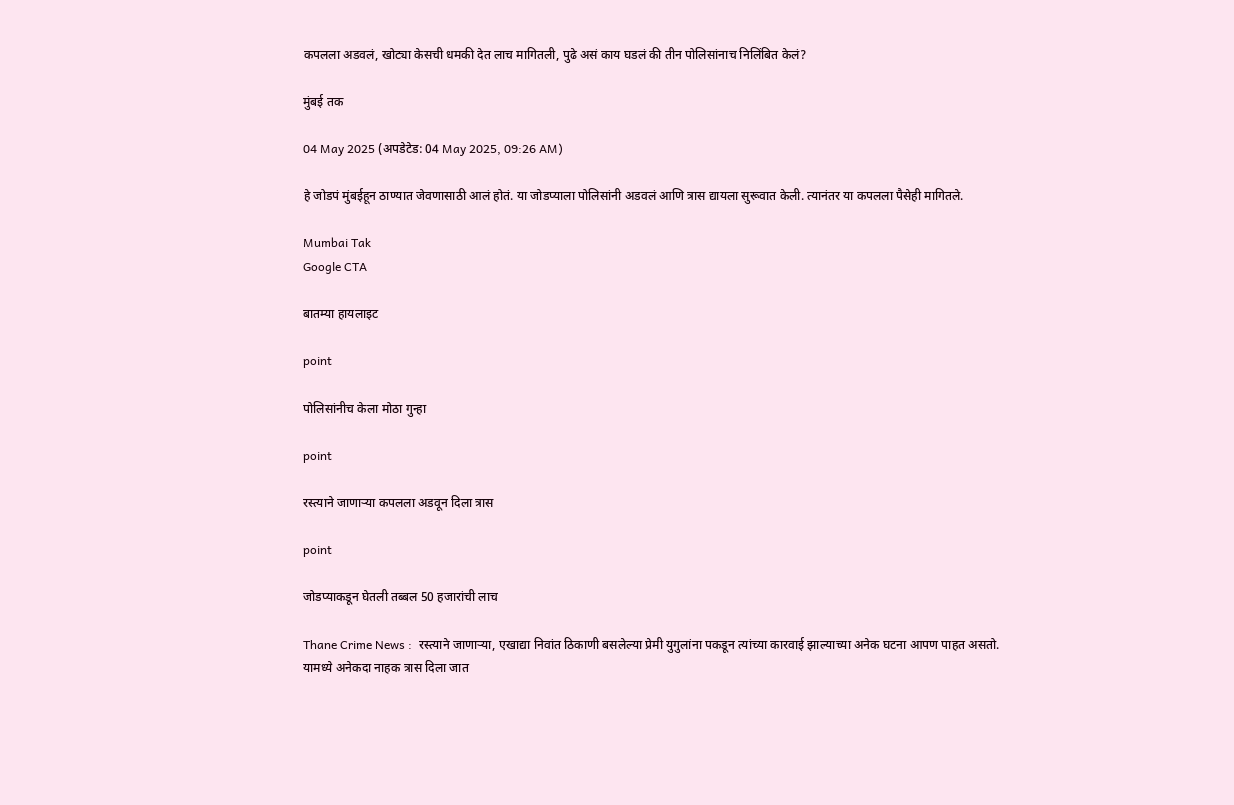कपलला अडवलं, खोट्या केसची धमकी देत लाच मागितली, पुढे असं काय घडलं की तीन पोलिसांनाच निलिंबित केलं?

मुंबई तक

04 May 2025 (अपडेटेड: 04 May 2025, 09:26 AM)

हे जोडपं मुंबईहून ठाण्यात जेवणासाठी आलं होतं. या जोडप्याला पोलिसांनी अडवलं आणि त्रास द्यायला सुरूवात केली. त्यानंतर या कपलला पैसेही मागितले.

Mumbai Tak
Google CTA

बातम्या हायलाइट

point

पोलिसांनीच केला मोठा गुन्हा

point

रस्त्याने जाणाऱ्या कपलला अडवून दिला त्रास

point

जोडप्याकडून घेतली तब्बल 50 हजारांची लाच

Thane Crime News :  रस्त्याने जाणाऱ्या, एखाद्या निवांत ठिकाणी बसलेल्या प्रेमी युगुलांना पकडून त्यांच्या कारवाई झाल्याच्या अनेक घटना आपण पाहत असतो. यामध्ये अनेकदा नाहक त्रास दिला जात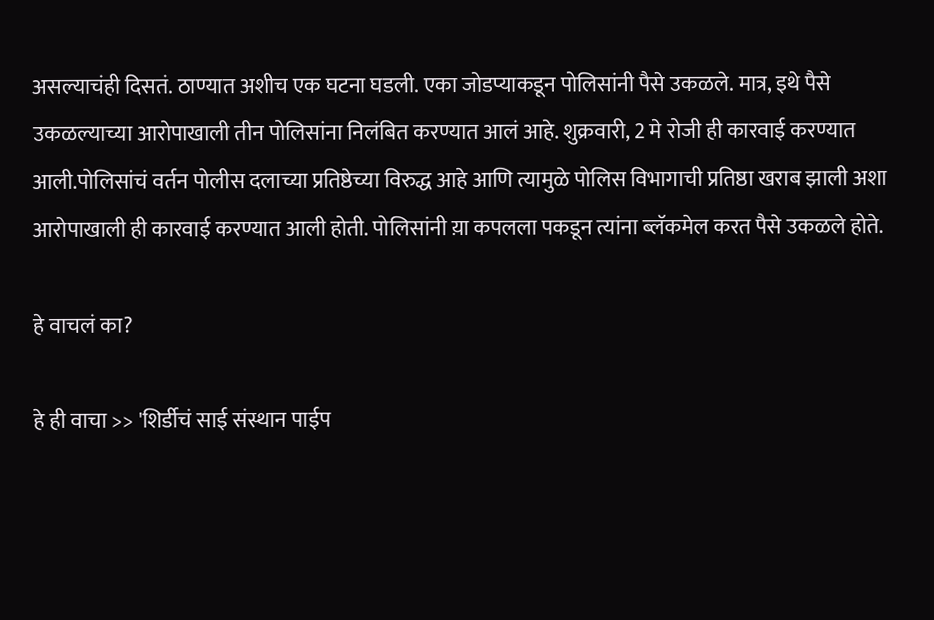असल्याचंही दिसतं. ठाण्यात अशीच एक घटना घडली. एका जोडप्याकडून पोलिसांनी पैसे उकळले. मात्र, इथे पैसे उकळल्याच्या आरोपाखाली तीन पोलिसांना निलंबित करण्यात आलं आहे. शुक्रवारी, 2 मे रोजी ही कारवाई करण्यात आली.पोलिसांचं वर्तन पोलीस दलाच्या प्रतिष्ठेच्या विरुद्ध आहे आणि त्यामुळे पोलिस विभागाची प्रतिष्ठा खराब झाली अशा आरोपाखाली ही कारवाई करण्यात आली होती. पोलिसांनी य़ा कपलला पकडून त्यांना ब्लॅकमेल करत पैसे उकळले होते.

हे वाचलं का?

हे ही वाचा >> 'शिर्डीचं साई संस्थान पाईप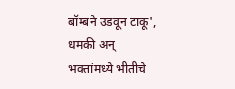बॉम्बने उडवून टाकू', धमकी अन् भक्तांमध्ये भीतीचे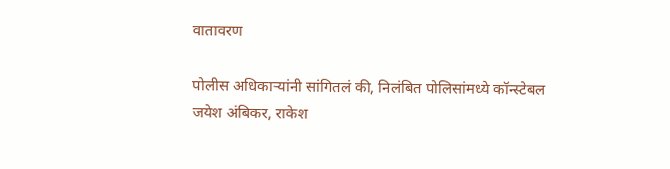वातावरण

पोलीस अधिकाऱ्यांनी सांगितलं की, निलंबित पोलिसांमध्ये कॉन्स्टेबल जयेश अंबिकर, राकेश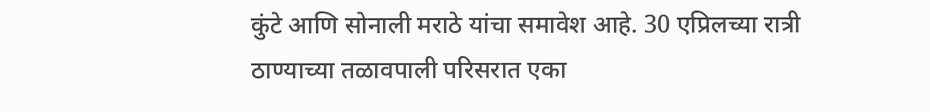कुंटे आणि सोनाली मराठे यांचा समावेश आहे. 30 एप्रिलच्या रात्री ठाण्याच्या तळावपाली परिसरात एका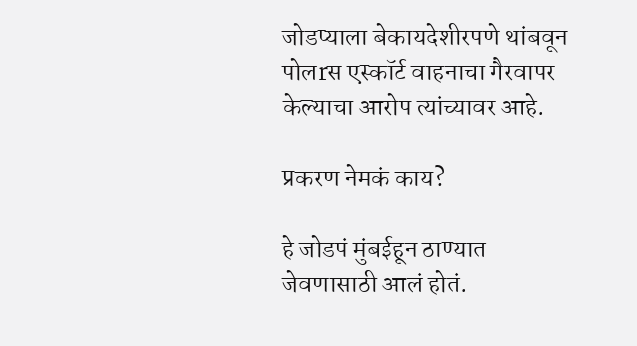जोडप्याला बेकायदेशीरपणे थांबवून पोलrस एस्कॉर्ट वाहनाचा गैरवापर केल्याचा आरोप त्यांच्यावर आहे.

प्रकरण नेमकं काय?

हे जोडपं मुंबईहून ठाण्यात जेवणासाठी आलं होतं.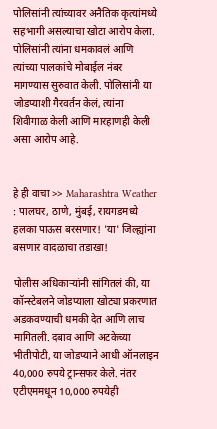पोलिसांनी त्यांच्यावर अनैतिक कृत्यांमध्ये सहभागी असल्याचा खोटा आरोप केला. पोलिसांनी त्यांना धमकावलं आणि त्यांच्या पालकांचे मोबाईल नंबर मागण्यास सुरुवात केली. पोलिसांनी या जोडप्याशी गैरवर्तन केलं, त्यांना शिवीगाळ केली आणि मारहाणही केली असा आरोप आहे.


हे ही वाचा >> Maharashtra Weather : पालघर, ठाणे, मुंबई, रायगडमध्ये हलका पाऊस बरसणार! 'या' जिल्ह्यांना बसणार वादळाचा तडाखा!

पोलीस अधिकाऱ्यांनी सांगितलं की, या कॉन्स्टेबलने जोडप्याला खोट्या प्रकरणात अडकवण्याची धमकी देत आणि लाच मागितली. दबाव आणि अटकेच्या भीतीपोटी, या जोडप्याने आधी ऑनलाइन  40,000 रुपये ट्रान्सफर केले. नंतर एटीएममधून 10,000 रुपयेही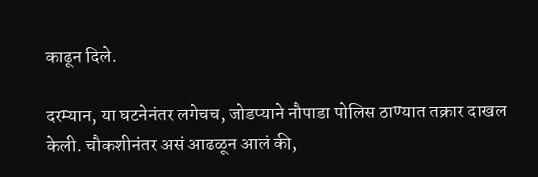काढून दिले.

दरम्यान, या घटनेनंतर लगेचच, जोडप्याने नौपाडा पोलिस ठाण्यात तक्रार दाखल केली. चौकशीनंतर असं आढळून आलं की,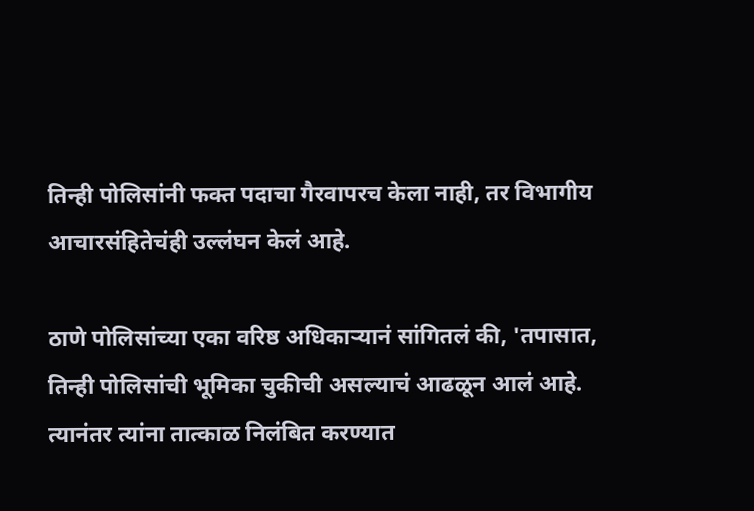तिन्ही पोलिसांनी फक्त पदाचा गैरवापरच केला नाही, तर विभागीय आचारसंहितेचंही उल्लंघन केलं आहे.

ठाणे पोलिसांच्या एका वरिष्ठ अधिकाऱ्यानं सांगितलं की, 'तपासात, तिन्ही पोलिसांची भूमिका चुकीची असल्याचं आढळून आलं आहे. त्यानंतर त्यांना तात्काळ निलंबित करण्यात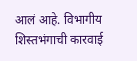आलं आहे. विभागीय शिस्तभंगाची कारवाई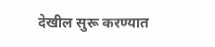देखील सुरू करण्यात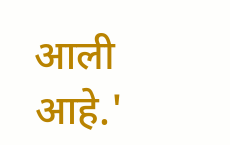आली आहे.'